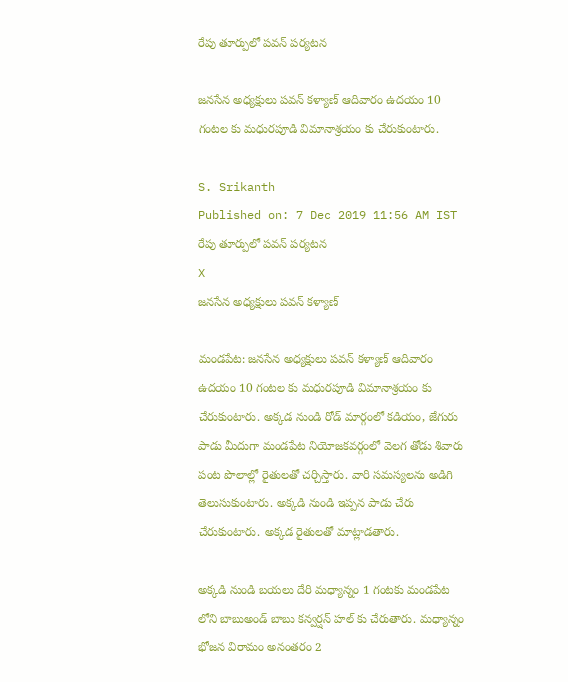రేపు తూర్పులో పవన్ పర్యటన

జనసేన అధ్యక్షులు పవన్ కళ్యాణ్ ఆదివారం ఉదయం 10 గంటల కు మధురపూడి విమానాశ్రయం కు చేరుకుంటారు.

S. Srikanth
Published on: 7 Dec 2019 11:56 AM IST
రేపు తూర్పులో పవన్ పర్యటన
X
జనసేన అధ్యక్షులు పవన్ కళ్యాణ్

మండపేట: జనసేన అధ్యక్షులు పవన్ కళ్యాణ్ ఆదివారం ఉదయం 10 గంటల కు మధురపూడి విమానాశ్రయం కు చేరుకుంటారు. అక్కడ నుండి రోడ్ మార్గంలో కడియం, జేగురు పాడు మీదుగా మండపేట నియోజకవర్గంలో వెలగ తోడు శివారు పంట పొలాల్లో రైతులతో చర్చిస్తారు. వారి సమస్యలను అడిగి తెలుసుకుంటారు. అక్కడి నుండి ఇప్పన పాడు చేరు చేరుకుంటారు. అక్కడ రైతులతో మాట్లాడతారు.

అక్కడి నుండి బయలు దేరి మధ్యాన్నం 1 గంటకు మండపేట లోని బాబుఅండ్ బాబు కన్వర్షన్ హల్ కు చేరుతారు. మధ్యాన్నం భోజన విరామం అనంతరం 2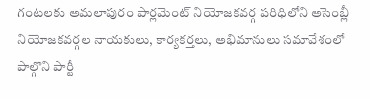గంటలకు అమలాపురం పార్లమెంట్ నియోజకవర్గ పరిధిలోని అసెంబ్లీ నియోజకవర్గల నాయకులు, కార్యకర్తలు, అభిమానులు సమావేశంలో పాల్గొని పార్టీ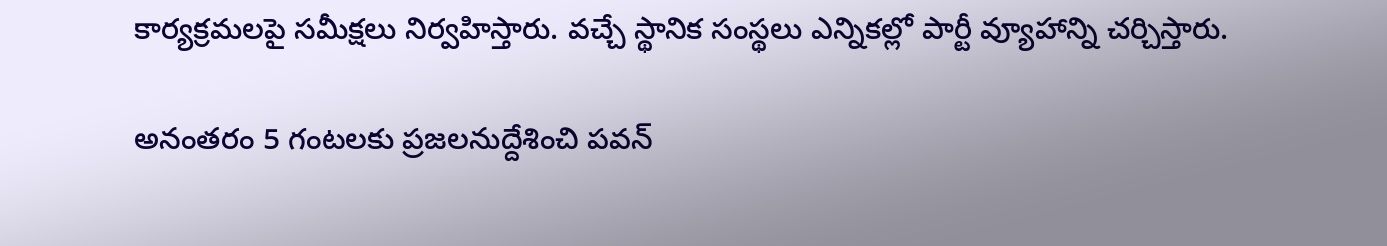కార్యక్రమలపై సమీక్షలు నిర్వహిస్తారు. వచ్చే స్థానిక సంస్థలు ఎన్నికల్లో పార్టీ వ్యూహాన్ని చర్చిస్తారు.

అనంతరం 5 గంటలకు ప్రజలనుద్దేశించి పవన్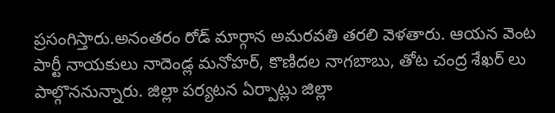ప్రసంగిస్తారు.అనంతరం రోడ్ మార్గాన అమరవతి తరలి వెళతారు. ఆయన వెంట పార్టీ నాయకులు నాదెండ్ల మనోహర్, కొణిదల నాగబాబు, తోట చంద్ర శేఖర్ లు పాల్గొననున్నారు. జిల్లా పర్యటన ఏర్పాట్లు జిల్లా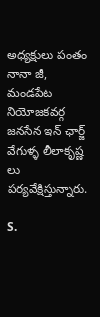అధ్యక్షులు పంతం నానా జీ, మండపేట నియోజకవర్గ జనసేన ఇన్ ఛార్జ్ వేగుళ్ళ లీలాకృష్ణ లు పర్యవేక్షిస్తున్నారు.

S.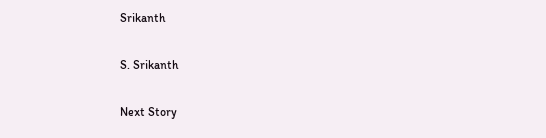Srikanth

S. Srikanth

Next Story